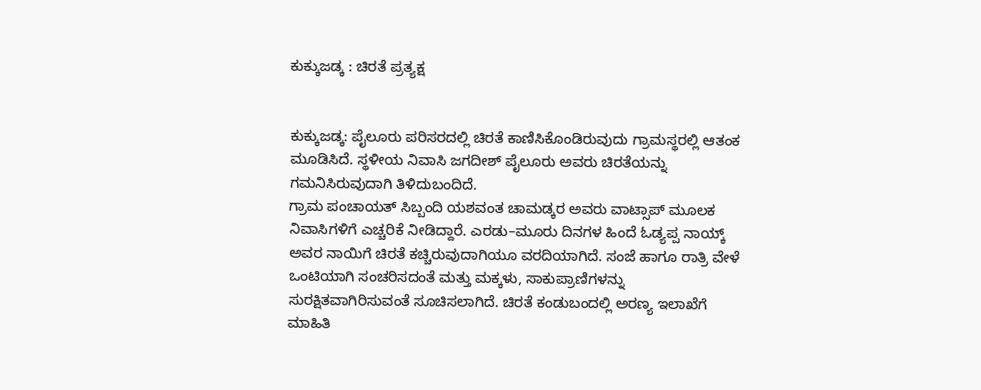ಕುಕ್ಕುಜಡ್ಕ : ಚಿರತೆ ಪ್ರತ್ಯಕ್ಷ


ಕುಕ್ಕುಜಡ್ಕ: ಪೈಲೂರು ಪರಿಸರದಲ್ಲಿ ಚಿರತೆ ಕಾಣಿಸಿಕೊಂಡಿರುವುದು ಗ್ರಾಮಸ್ಥರಲ್ಲಿ ಆತಂಕ ಮೂಡಿಸಿದೆ. ಸ್ಥಳೀಯ ನಿವಾಸಿ ಜಗದೀಶ್ ಪೈಲೂರು ಅವರು ಚಿರತೆಯನ್ನು ಗಮನಿಸಿರುವುದಾಗಿ ತಿಳಿದುಬಂದಿದೆ.
ಗ್ರಾಮ ಪಂಚಾಯತ್ ಸಿಬ್ಬಂದಿ ಯಶವಂತ ಚಾಮಡ್ಕರ ಅವರು ವಾಟ್ಸಾಪ್ ಮೂಲಕ ನಿವಾಸಿಗಳಿಗೆ ಎಚ್ಚರಿಕೆ ನೀಡಿದ್ದಾರೆ. ಎರಡು–ಮೂರು ದಿನಗಳ ಹಿಂದೆ ಓಡ್ಯಪ್ಪ ನಾಯ್ಕ್ ಅವರ ನಾಯಿಗೆ ಚಿರತೆ ಕಚ್ಚಿರುವುದಾಗಿಯೂ ವರದಿಯಾಗಿದೆ. ಸಂಜೆ ಹಾಗೂ ರಾತ್ರಿ ವೇಳೆ ಒಂಟಿಯಾಗಿ ಸಂಚರಿಸದಂತೆ ಮತ್ತು ಮಕ್ಕಳು, ಸಾಕುಪ್ರಾಣಿಗಳನ್ನು ಸುರಕ್ಷಿತವಾಗಿರಿಸುವಂತೆ ಸೂಚಿಸಲಾಗಿದೆ. ಚಿರತೆ ಕಂಡುಬಂದಲ್ಲಿ ಅರಣ್ಯ ಇಲಾಖೆಗೆ ಮಾಹಿತಿ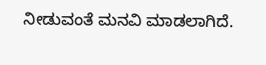ನೀಡುವಂತೆ ಮನವಿ ಮಾಡಲಾಗಿದೆ.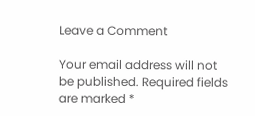Leave a Comment

Your email address will not be published. Required fields are marked *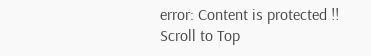error: Content is protected !!
Scroll to Top